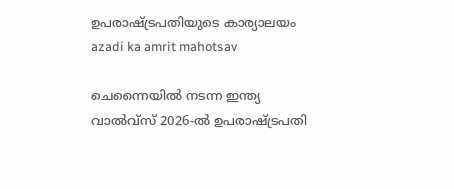ഉപരാഷ്ട്രപതിയുടെ കാര്യാലയം
azadi ka amrit mahotsav

ചെന്നൈയിൽ നടന്ന ഇന്ത്യ വാൽവ്സ് 2026-ൽ ഉപരാഷ്ട്രപതി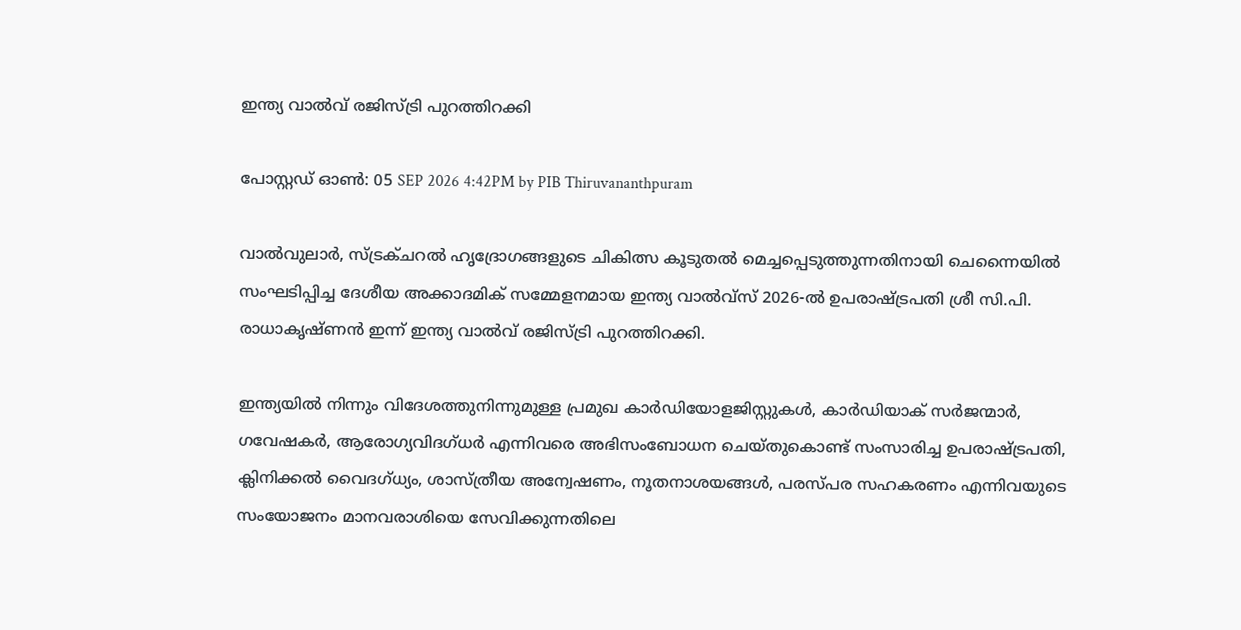ഇന്ത്യ വാൽവ് രജിസ്ട്രി പുറത്തിറക്കി

പോസ്റ്റഡ് ഓണ്‍: 05 SEP 2026 4:42PM by PIB Thiruvananthpuram

വാൽവുലാർ, സ്ട്രക്ചറൽ ഹൃദ്രോഗങ്ങളുടെ ചികിത്സ കൂടുതൽ മെച്ചപ്പെടുത്തുന്നതിനായി ചെന്നൈയിൽ സംഘടിപ്പിച്ച ദേശീയ അക്കാദമിക് സമ്മേളനമായ ഇന്ത്യ വാൽവ്സ് 2026-ൽ ഉപരാഷ്ട്രപതി ശ്രീ സി.പി. രാധാകൃഷ്ണൻ ഇന്ന് ഇന്ത്യ വാൽവ് രജിസ്ട്രി പുറത്തിറക്കി.

ഇന്ത്യയിൽ നിന്നും വിദേശത്തുനിന്നുമുള്ള പ്രമുഖ കാർഡിയോളജിസ്റ്റുകൾ, കാർഡിയാക് സർജന്മാർ, ഗവേഷകർ, ആരോഗ്യവിദഗ്ധർ എന്നിവരെ അഭിസംബോധന ചെയ്തുകൊണ്ട് സംസാരിച്ച ഉപരാഷ്ട്രപതി, ക്ലിനിക്കൽ വൈദഗ്ധ്യം, ശാസ്ത്രീയ അന്വേഷണം, നൂതനാശയങ്ങൾ, പരസ്പര സഹകരണം എന്നിവയുടെ സംയോജനം മാനവരാശിയെ സേവിക്കുന്നതിലെ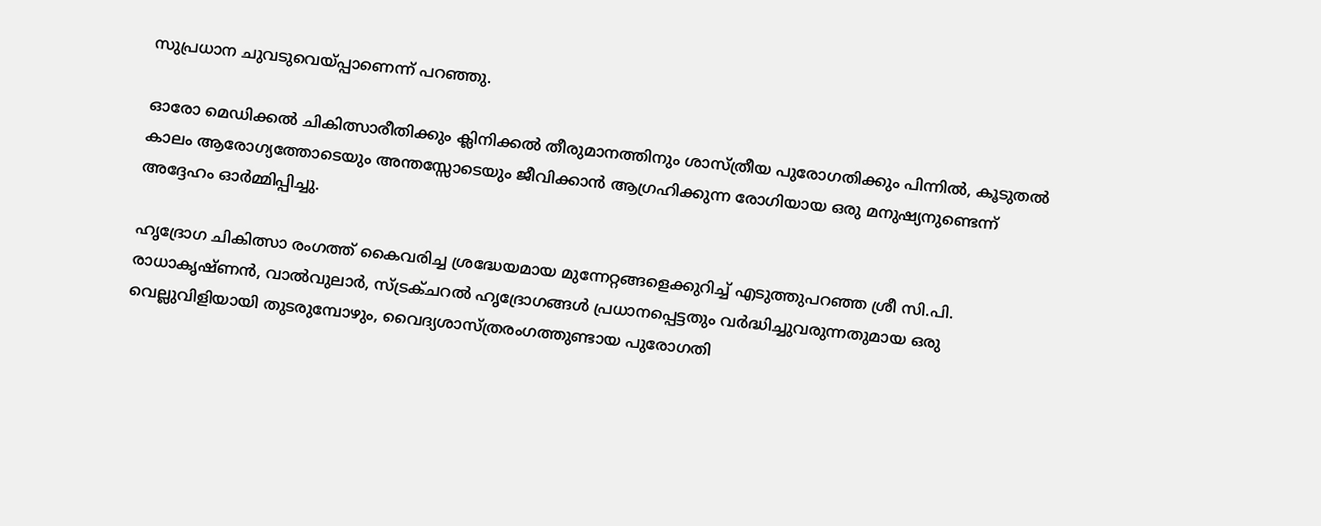സുപ്രധാന ചുവടുവെയ്പ്പാണെന്ന് പറഞ്ഞു.

ഓരോ മെഡിക്കൽ ചികിത്സാരീതിക്കും ക്ലിനിക്കൽ തീരുമാനത്തിനും ശാസ്ത്രീയ പുരോഗതിക്കും പിന്നിൽ, കൂടുതൽ കാലം ആരോഗ്യത്തോടെയും അന്തസ്സോടെയും ജീവിക്കാൻ ആഗ്രഹിക്കുന്ന രോഗിയായ ഒരു മനുഷ്യനുണ്ടെന്ന് അദ്ദേഹം ഓർമ്മിപ്പിച്ചു.

ഹൃദ്രോഗ ചികിത്സാ രംഗത്ത് കൈവരിച്ച ശ്രദ്ധേയമായ മുന്നേറ്റങ്ങളെക്കുറിച്ച് എടുത്തുപറഞ്ഞ ശ്രീ സി.പി. രാധാകൃഷ്ണൻ, വാൽവുലാർ, സ്ട്രക്ചറൽ ഹൃദ്രോഗങ്ങൾ പ്രധാനപ്പെട്ടതും വർദ്ധിച്ചുവരുന്നതുമായ ഒരു വെല്ലുവിളിയായി തുടരുമ്പോഴും, വൈദ്യശാസ്ത്രരംഗത്തുണ്ടായ പുരോഗതി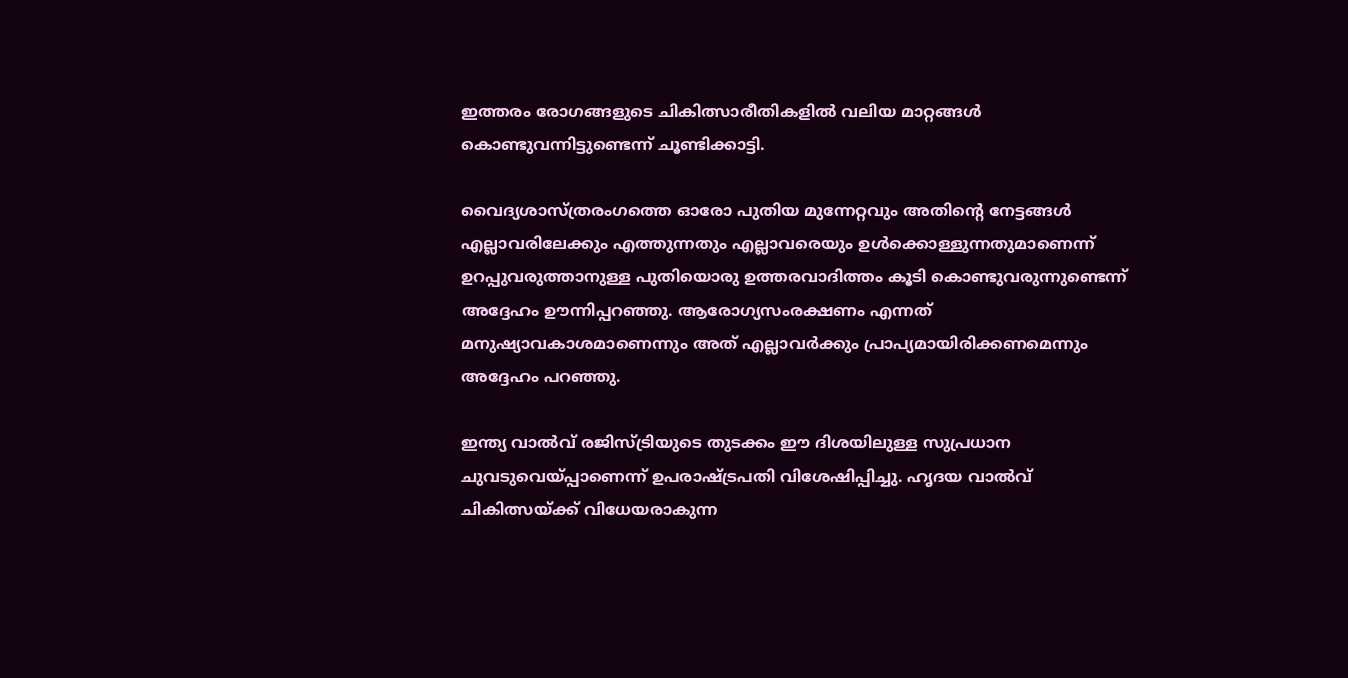ഇത്തരം രോഗങ്ങളുടെ ചികിത്സാരീതികളിൽ വലിയ മാറ്റങ്ങൾ കൊണ്ടുവന്നിട്ടുണ്ടെന്ന് ചൂണ്ടിക്കാട്ടി.

വൈദ്യശാസ്ത്രരംഗത്തെ ഓരോ പുതിയ മുന്നേറ്റവും അതിൻ്റെ നേട്ടങ്ങൾ എല്ലാവരിലേക്കും എത്തുന്നതും എല്ലാവരെയും ഉൾക്കൊള്ളുന്നതുമാണെന്ന് ഉറപ്പുവരുത്താനുള്ള പുതിയൊരു ഉത്തരവാദിത്തം കൂടി കൊണ്ടുവരുന്നുണ്ടെന്ന് അദ്ദേഹം ഊന്നിപ്പറഞ്ഞു. ആരോഗ്യസംരക്ഷണം എന്നത് മനുഷ്യാവകാശമാണെന്നും അത് എല്ലാവർക്കും പ്രാപ്യമായിരിക്കണമെന്നും അദ്ദേഹം പറഞ്ഞു.

ഇന്ത്യ വാൽവ് രജിസ്ട്രിയുടെ തുടക്കം ഈ ദിശയിലുള്ള സുപ്രധാന ചുവടുവെയ്പ്പാണെന്ന് ഉപരാഷ്ട്രപതി വിശേഷിപ്പിച്ചു. ഹൃദയ വാൽവ് ചികിത്സയ്ക്ക് വിധേയരാകുന്ന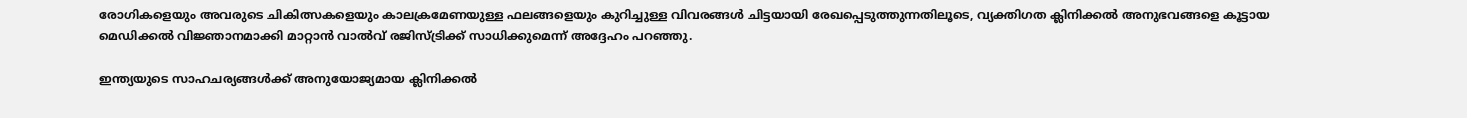രോഗികളെയും അവരുടെ ചികിത്സകളെയും കാലക്രമേണയുള്ള ഫലങ്ങളെയും കുറിച്ചുള്ള വിവരങ്ങൾ ചിട്ടയായി രേഖപ്പെടുത്തുന്നതിലൂടെ, വ്യക്തിഗത ക്ലിനിക്കൽ അനുഭവങ്ങളെ കൂട്ടായ മെഡിക്കൽ വിജ്ഞാനമാക്കി മാറ്റാൻ വാൽവ് രജിസ്ട്രിക്ക് സാധിക്കുമെന്ന് അദ്ദേഹം പറഞ്ഞു.

ഇന്ത്യയുടെ സാഹചര്യങ്ങൾക്ക് അനുയോജ്യമായ ക്ലിനിക്കൽ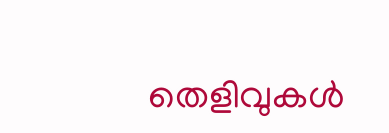തെളിവുകൾ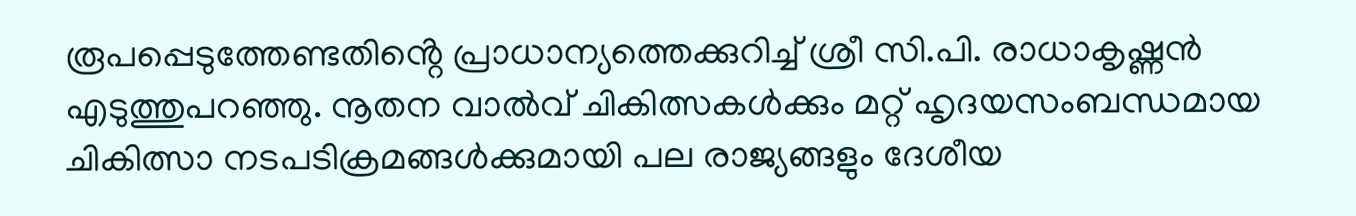രൂപപ്പെടുത്തേണ്ടതിൻ്റെ പ്രാധാന്യത്തെക്കുറിച്ച് ശ്രീ സി.പി. രാധാകൃഷ്ണൻ എടുത്തുപറഞ്ഞു. നൂതന വാൽവ് ചികിത്സകൾക്കും മറ്റ് ഹൃദയസംബന്ധമായ ചികിത്സാ നടപടിക്രമങ്ങൾക്കുമായി പല രാജ്യങ്ങളും ദേശീയ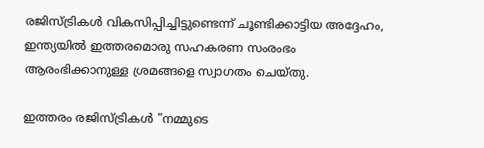രജിസ്ട്രികൾ വികസിപ്പിച്ചിട്ടുണ്ടെന്ന് ചൂണ്ടിക്കാട്ടിയ അദ്ദേഹം, ഇന്ത്യയിൽ ഇത്തരമൊരു സഹകരണ സംരംഭം ആരംഭിക്കാനുള്ള ശ്രമങ്ങളെ സ്വാഗതം ചെയ്തു.

ഇത്തരം രജിസ്ട്രികൾ "നമ്മുടെ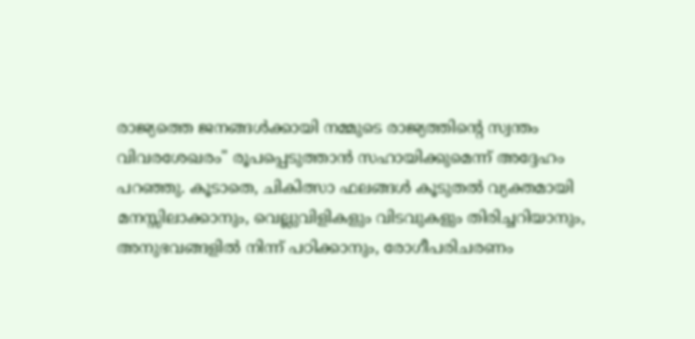രാജ്യത്തെ ജനങ്ങൾക്കായി നമ്മുടെ രാജ്യത്തിൻ്റെ സ്വന്തം വിവരശേഖരം" രൂപപ്പെടുത്താൻ സഹായിക്കുമെന്ന് അദ്ദേഹം പറഞ്ഞു. കൂടാതെ, ചികിത്സാ ഫലങ്ങൾ കൂടുതൽ വ്യക്തമായി മനസ്സിലാക്കാനും, വെല്ലുവിളികളും വിടവുകളും തിരിച്ചറിയാനും, അനുഭവങ്ങളിൽ നിന്ന് പഠിക്കാനും, രോഗീപരിചരണം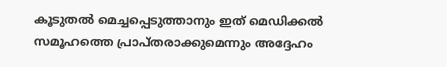കൂടുതൽ മെച്ചപ്പെടുത്താനും ഇത് മെഡിക്കൽ സമൂഹത്തെ പ്രാപ്തരാക്കുമെന്നും അദ്ദേഹം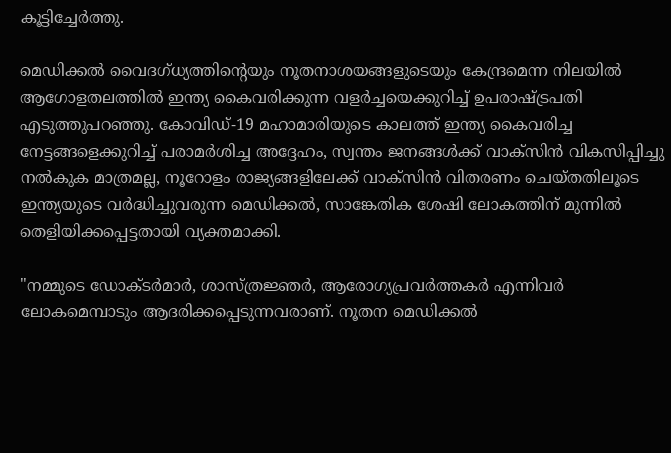കൂട്ടിച്ചേർത്തു.

മെഡിക്കൽ വൈദഗ്ധ്യത്തിൻ്റെയും നൂതനാശയങ്ങളുടെയും കേന്ദ്രമെന്ന നിലയിൽ ആഗോളതലത്തിൽ ഇന്ത്യ കൈവരിക്കുന്ന വളർച്ചയെക്കുറിച്ച് ഉപരാഷ്ട്രപതി എടുത്തുപറഞ്ഞു. കോവിഡ്-19 മഹാമാരിയുടെ കാലത്ത് ഇന്ത്യ കൈവരിച്ച നേട്ടങ്ങളെക്കുറിച്ച് പരാമർശിച്ച അദ്ദേഹം, സ്വന്തം ജനങ്ങൾക്ക് വാക്സിൻ വികസിപ്പിച്ചു നൽകുക മാത്രമല്ല, നൂറോളം രാജ്യങ്ങളിലേക്ക് വാക്സിൻ വിതരണം ചെയ്തതിലൂടെ ഇന്ത്യയുടെ വർദ്ധിച്ചുവരുന്ന മെഡിക്കൽ, സാങ്കേതിക ശേഷി ലോകത്തിന് മുന്നിൽ തെളിയിക്കപ്പെട്ടതായി വ്യക്തമാക്കി.

"നമ്മുടെ ഡോക്ടർമാർ, ശാസ്ത്രജ്ഞർ, ആരോഗ്യപ്രവർത്തകർ എന്നിവർ ലോകമെമ്പാടും ആദരിക്കപ്പെടുന്നവരാണ്. നൂതന മെഡിക്കൽ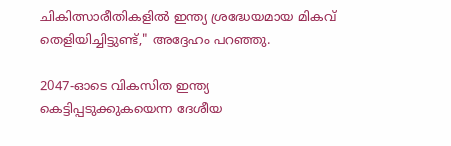ചികിത്സാരീതികളിൽ ഇന്ത്യ ശ്രദ്ധേയമായ മികവ് തെളിയിച്ചിട്ടുണ്ട്," അദ്ദേഹം പറഞ്ഞു.

2047-ഓടെ വികസിത ഇന്ത്യ കെട്ടിപ്പടുക്കുകയെന്ന ദേശീയ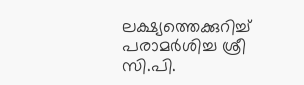ലക്ഷ്യത്തെക്കുറിച്ച് പരാമർശിച്ച ശ്രീ സി.പി.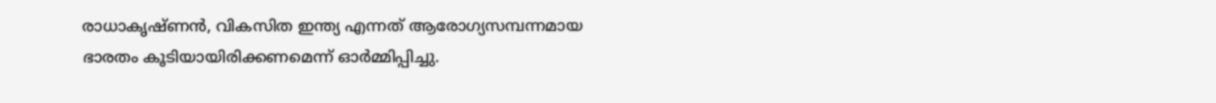രാധാകൃഷ്ണൻ, വികസിത ഇന്ത്യ എന്നത് ആരോഗ്യസമ്പന്നമായ ഭാരതം കൂടിയായിരിക്കണമെന്ന് ഓർമ്മിപ്പിച്ചു.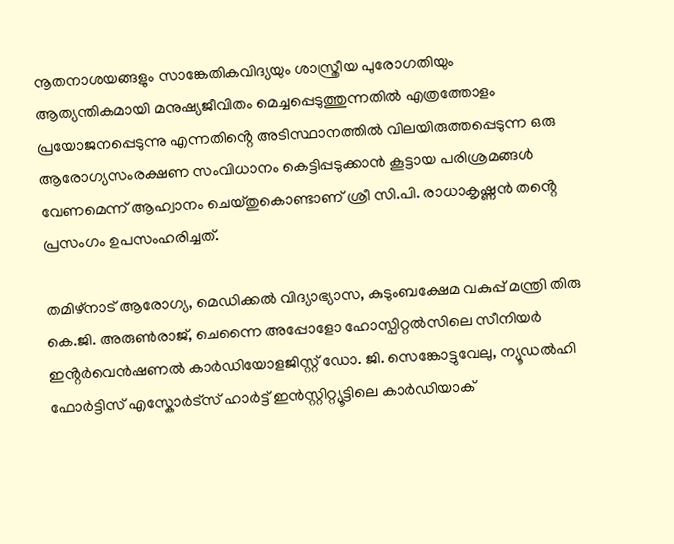നൂതനാശയങ്ങളും സാങ്കേതികവിദ്യയും ശാസ്ത്രീയ പുരോഗതിയും ആത്യന്തികമായി മനുഷ്യജീവിതം മെച്ചപ്പെടുത്തുന്നതിൽ എത്രത്തോളം പ്രയോജനപ്പെടുന്നു എന്നതിൻ്റെ അടിസ്ഥാനത്തിൽ വിലയിരുത്തപ്പെടുന്ന ഒരു ആരോഗ്യസംരക്ഷണ സംവിധാനം കെട്ടിപ്പടുക്കാൻ കൂട്ടായ പരിശ്രമങ്ങൾ വേണമെന്ന് ആഹ്വാനം ചെയ്തുകൊണ്ടാണ് ശ്രീ സി.പി. രാധാകൃഷ്ണൻ തൻ്റെ പ്രസംഗം ഉപസംഹരിച്ചത്.

തമിഴ്നാട് ആരോഗ്യ, മെഡിക്കൽ വിദ്യാഭ്യാസ, കുടുംബക്ഷേമ വകുപ്പ് മന്ത്രി തിരു കെ.ജി. അരുൺരാജ്, ചെന്നൈ അപ്പോളോ ഹോസ്പിറ്റൽസിലെ സീനിയർ ഇൻ്റർവെൻഷണൽ കാർഡിയോളജിസ്റ്റ് ഡോ. ജി. സെങ്കോട്ടുവേലു, ന്യൂഡൽഹി ഫോർട്ടിസ് എസ്കോർട്സ് ഹാർട്ട് ഇൻസ്റ്റിറ്റ്യൂട്ടിലെ കാർഡിയാക്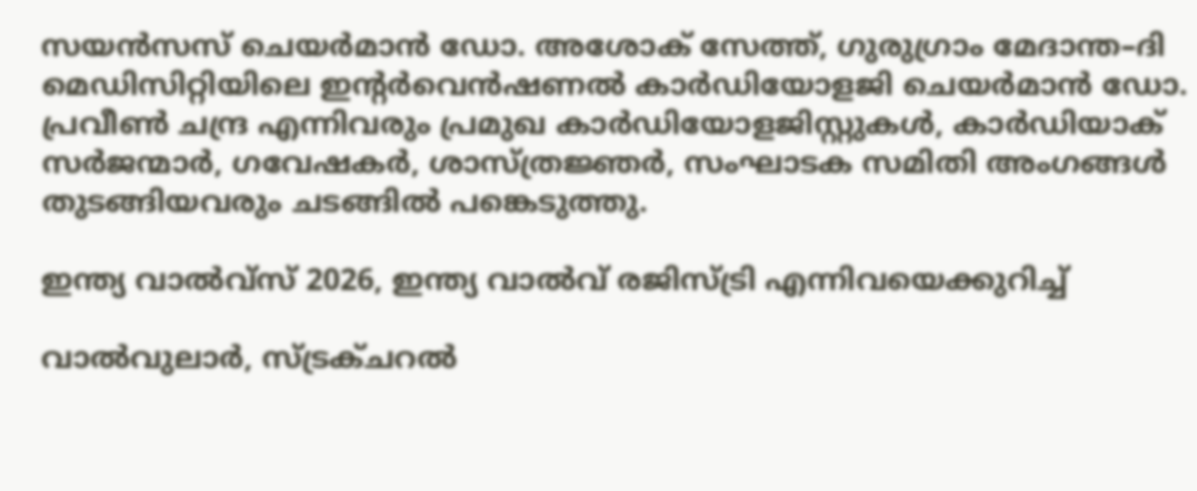സയൻസസ് ചെയർമാൻ ഡോ. അശോക് സേത്ത്, ഗുരുഗ്രാം മേദാന്ത–ദി മെഡിസിറ്റിയിലെ ഇൻ്റർവെൻഷണൽ കാർഡിയോളജി ചെയർമാൻ ഡോ. പ്രവീൺ ചന്ദ്ര എന്നിവരും പ്രമുഖ കാർഡിയോളജിസ്റ്റുകൾ, കാർഡിയാക് സർജന്മാർ, ഗവേഷകർ, ശാസ്ത്രജ്ഞർ, സംഘാടക സമിതി അംഗങ്ങൾ തുടങ്ങിയവരും ചടങ്ങിൽ പങ്കെടുത്തു.

ഇന്ത്യ വാൽവ്സ് 2026, ഇന്ത്യ വാൽവ് രജിസ്ട്രി എന്നിവയെക്കുറിച്ച്

വാൽവുലാർ, സ്ട്രക്ചറൽ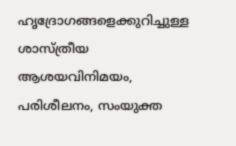ഹൃദ്രോഗങ്ങളെക്കുറിച്ചുള്ള ശാസ്ത്രീയ ആശയവിനിമയം, പരിശീലനം, സംയുക്ത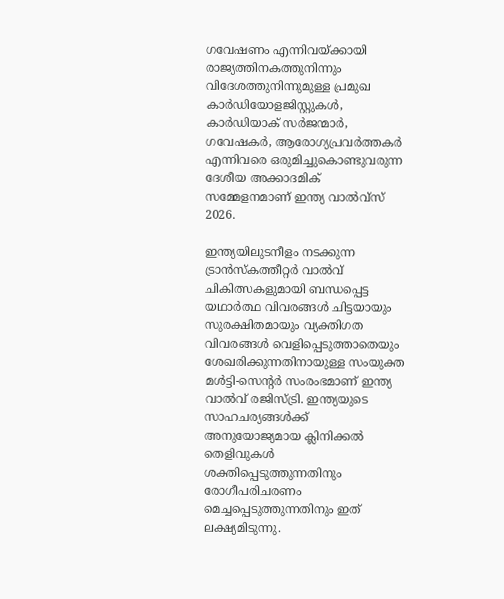ഗവേഷണം എന്നിവയ്ക്കായി രാജ്യത്തിനകത്തുനിന്നും വിദേശത്തുനിന്നുമുള്ള പ്രമുഖ കാർഡിയോളജിസ്റ്റുകൾ, കാർഡിയാക് സർജന്മാർ, ഗവേഷകർ, ആരോഗ്യപ്രവർത്തകർ എന്നിവരെ ഒരുമിച്ചുകൊണ്ടുവരുന്ന ദേശീയ അക്കാദമിക് സമ്മേളനമാണ് ഇന്ത്യ വാൽവ്സ് 2026.

ഇന്ത്യയിലുടനീളം നടക്കുന്ന ട്രാൻസ്‌കത്തീറ്റർ വാൽവ് ചികിത്സകളുമായി ബന്ധപ്പെട്ട യഥാർത്ഥ വിവരങ്ങൾ ചിട്ടയായും സുരക്ഷിതമായും വ്യക്തിഗത വിവരങ്ങൾ വെളിപ്പെടുത്താതെയും ശേഖരിക്കുന്നതിനായുള്ള സംയുക്ത മൾട്ടി-സെൻ്റർ സംരംഭമാണ് ഇന്ത്യ വാൽവ് രജിസ്ട്രി. ഇന്ത്യയുടെ സാഹചര്യങ്ങൾക്ക് അനുയോജ്യമായ ക്ലിനിക്കൽ തെളിവുകൾ ശക്തിപ്പെടുത്തുന്നതിനും രോഗീപരിചരണം മെച്ചപ്പെടുത്തുന്നതിനും ഇത് ലക്ഷ്യമിടുന്നു.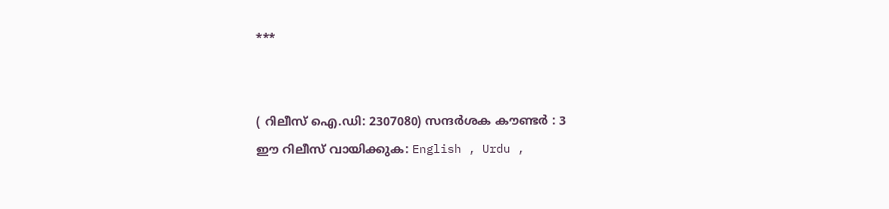***


( റിലീസ് ഐ.ഡി: 2307080) സന്ദര്‍ശക കൗണ്ടര്‍ : 3
ഈ റിലീസ് വായിക്കുക: English , Urdu ,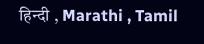हिन्दी , Marathi , Tamil